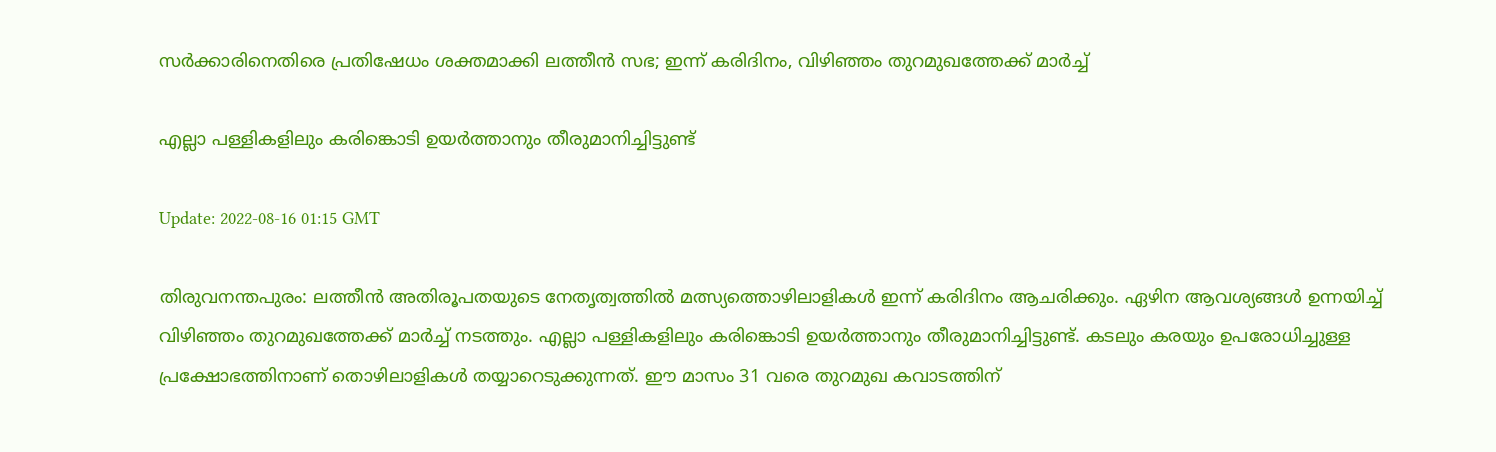സർക്കാരിനെതിരെ പ്രതിഷേധം ശക്തമാക്കി ലത്തീൻ സഭ; ഇന്ന് കരിദിനം, വിഴിഞ്ഞം തുറമുഖത്തേക്ക് മാര്‍ച്ച്

എല്ലാ പള്ളികളിലും കരിങ്കൊടി ഉയർത്താനും തീരുമാനിച്ചിട്ടുണ്ട്

Update: 2022-08-16 01:15 GMT

തിരുവനന്തപുരം: ലത്തീൻ അതിരൂപതയുടെ നേതൃത്വത്തിൽ മത്സ്യത്തൊഴിലാളികൾ ഇന്ന് കരിദിനം ആചരിക്കും. ഏഴിന ആവശ്യങ്ങള്‍ ഉന്നയിച്ച് വിഴിഞ്ഞം തുറമുഖത്തേക്ക് മാര്‍ച്ച് നടത്തും. എല്ലാ പള്ളികളിലും കരിങ്കൊടി ഉയർത്താനും തീരുമാനിച്ചിട്ടുണ്ട്. കടലും കരയും ഉപരോധിച്ചുള്ള പ്രക്ഷോഭത്തിനാണ് തൊഴിലാളികള്‍ തയ്യാറെടുക്കുന്നത്. ഈ മാസം 31 വരെ തുറമുഖ കവാടത്തിന്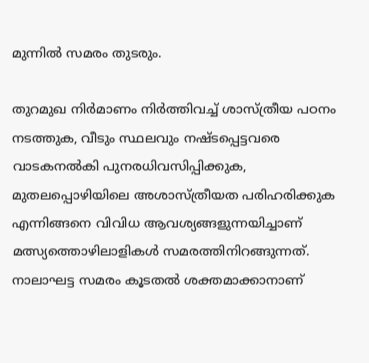മുന്നില്‍ സമരം തുടരും.

തുറമുഖ നിർമാണം നിർത്തിവച്ച് ശാസ്ത്രീയ പഠനം നടത്തുക, വീടും സ്ഥലവും നഷ്ടപ്പെട്ടവരെ വാടകനൽകി പുനരധിവസിപ്പിക്കുക, മുതലപ്പൊഴിയിലെ അശാസ്ത്രീയത പരിഹരിക്കുക എന്നിങ്ങനെ വിവിധ ആവശ്യങ്ങളുന്നയിച്ചാണ് മത്സ്യത്തൊഴിലാളികള്‍ സമരത്തിനിറങ്ങുന്നത്. നാലാഘട്ട സമരം കൂടതല്‍ ശക്തമാക്കാനാണ്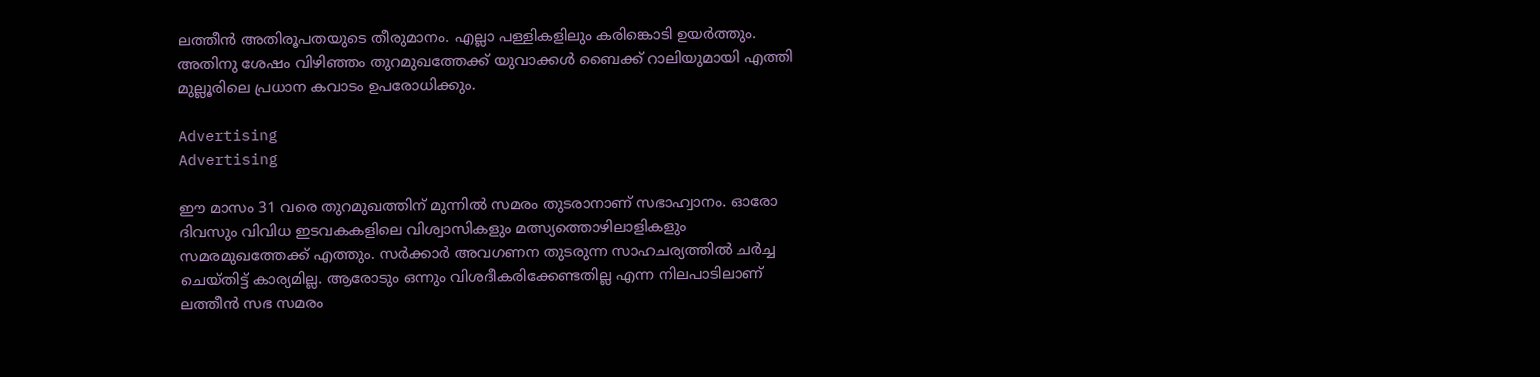ലത്തീന്‍ അതിരൂപതയുടെ തീരുമാനം. എല്ലാ പള്ളികളിലും കരിങ്കൊടി ഉയര്‍ത്തും. അതിനു ശേഷം വിഴിഞ്ഞം തുറമുഖത്തേക്ക് യുവാക്കള്‍ ബൈക്ക് റാലിയുമായി എത്തി മുല്ലൂരിലെ പ്രധാന കവാടം ഉപരോധിക്കും.

Advertising
Advertising

ഈ മാസം 31 വരെ തുറമുഖത്തിന് മുന്നില്‍ സമരം തുടരാനാണ് സഭാഹ്വാനം. ഓരോ ദിവസും വിവിധ ഇടവകകളിലെ വിശ്വാസികളും മത്സ്യത്തൊഴിലാളികളും സമരമുഖത്തേക്ക് എത്തും. സര്‍ക്കാര്‍ അവഗണന തുടരുന്ന സാഹചര്യത്തില്‍ ചര്‍ച്ച ചെയ്തിട്ട് കാര്യമില്ല. ആരോടും ഒന്നും വിശദീകരിക്കേണ്ടതില്ല എന്ന നിലപാടിലാണ് ലത്തീന്‍ സഭ സമരം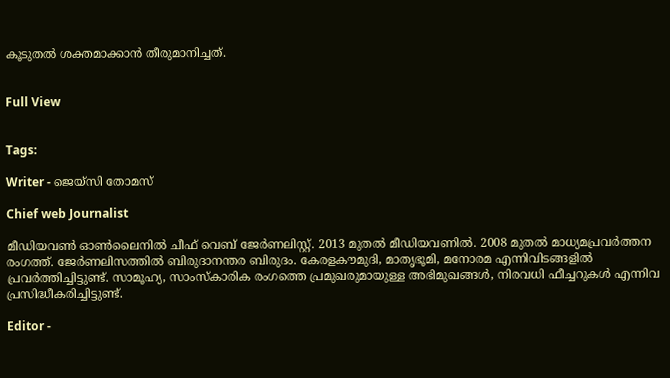കൂടുതല്‍ ശക്തമാക്കാന്‍ തീരുമാനിച്ചത്.


Full View


Tags:

Writer - ജെയ്സി തോമസ്

Chief web Journalist

മീഡിയവൺ ഓൺലൈനിൽ ചീഫ് വെബ് ജേർണലിസ്റ്റ്. 2013 മുതൽ മീഡിയവണിൽ. 2008 മുതൽ മാധ്യമപ്രവർത്തന രംഗത്ത്. ജേർണലിസത്തിൽ ബിരുദാനന്തര ബിരുദം. കേരളകൗമുദി, മാതൃഭൂമി, മനോരമ എന്നിവിടങ്ങളിൽ പ്രവർത്തിച്ചിട്ടുണ്ട്. സാമൂഹ്യ, സാംസ്‌കാരിക രംഗത്തെ പ്രമുഖരുമായുള്ള അഭിമുഖങ്ങൾ, നിരവധി ഫീച്ചറുകൾ എന്നിവ പ്രസിദ്ധീകരിച്ചിട്ടുണ്ട്.

Editor -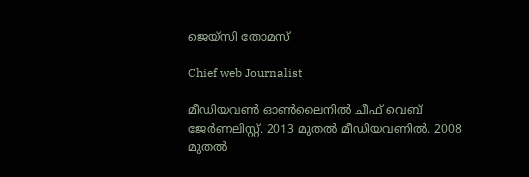ജെയ്സി തോമസ്

Chief web Journalist

മീഡിയവൺ ഓൺലൈനിൽ ചീഫ് വെബ് ജേർണലിസ്റ്റ്. 2013 മുതൽ മീഡിയവണിൽ. 2008 മുതൽ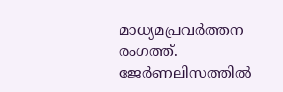മാധ്യമപ്രവർത്തന രംഗത്ത്. ജേർണലിസത്തിൽ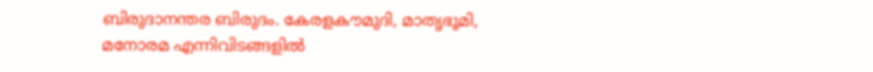ബിരുദാനന്തര ബിരുദം. കേരളകൗമുദി, മാതൃഭൂമി, മനോരമ എന്നിവിടങ്ങളിൽ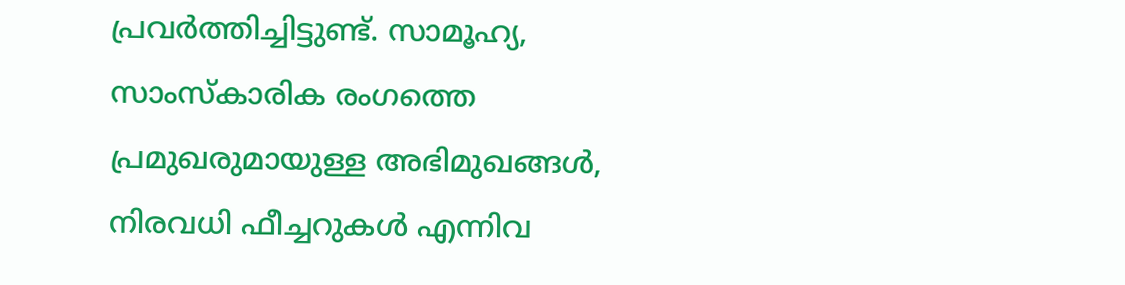പ്രവർത്തിച്ചിട്ടുണ്ട്. സാമൂഹ്യ, സാംസ്‌കാരിക രംഗത്തെ പ്രമുഖരുമായുള്ള അഭിമുഖങ്ങൾ, നിരവധി ഫീച്ചറുകൾ എന്നിവ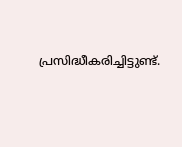പ്രസിദ്ധീകരിച്ചിട്ടുണ്ട്.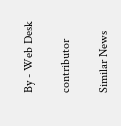By - Web Desk

contributor

Similar News